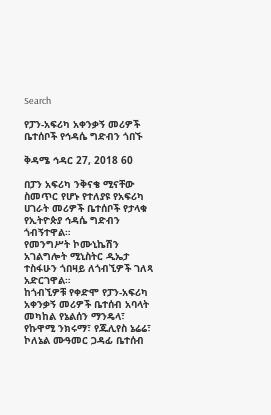Search

የፓን-አፍሪካ አቀንቃኝ መሪዎች ቤተሰቦች የኅዳሴ ግድብን ጎበኙ

ቅዳሜ ኅዳር 27, 2018 60

በፓን አፍሪካ ንቅናቄ ሚናቸው ስመጥር የሆኑ የተለያዩ የአፍሪካ ሀገራት መሪዎች ቤተሰቦች የታላቁ የኢትዮጵያ ኅዳሴ ግድብን ጎብኝተዋል።
የመንግሥት ኮሙኒኬሽን አገልግሎት ሚኒስትር ዲኤታ ተስፋሁን ጎበዛይ ለጎብኚዎች ገለጻ አድርገዋል።
ከጎብኚዎቹ የቀድሞ የፓን-አፍሪካ አቀንቃኝ መሪዎች ቤተሰብ አባላት መካከል የኔልሰን ማንዴላ፣ የኩዋሚ ንክሩማ፣ የጁሊየስ ኔሬሬ፣ ኮለኔል ሙዓመር ጋዳፊ ቤተሰብ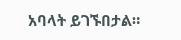አባላት ይገኙበታል።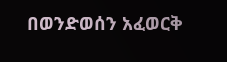በወንድወሰን አፈወርቅ